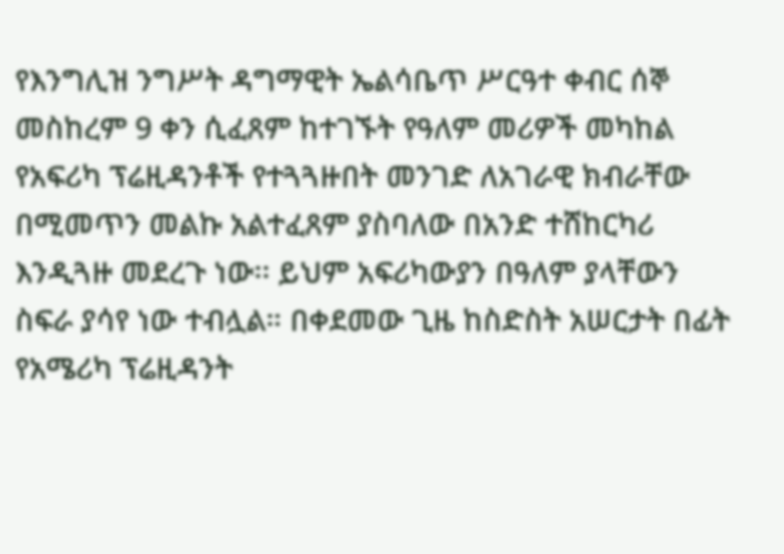የእንግሊዝ ንግሥት ዳግማዊት ኤልሳቤጥ ሥርዓተ ቀብር ሰኞ መስከረም 9 ቀን ሲፈጸም ከተገኙት የዓለም መሪዎች መካከል የአፍሪካ ፕሬዚዳንቶች የተጓጓዙበት መንገድ ለአገራዊ ክብራቸው በሚመጥን መልኩ አልተፈጸም ያስባለው በአንድ ተሸከርካሪ እንዲጓዙ መደረጉ ነው፡፡ ይህም አፍሪካውያን በዓለም ያላቸውን ስፍራ ያሳየ ነው ተብሏል። በቀደመው ጊዜ ከስድስት አሠርታት በፊት የአሜሪካ ፕሬዚዳንት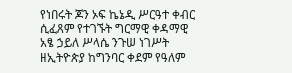የነበሩት ጆን ኦፍ ኬኔዲ ሥርዓተ ቀብር ሲፈጸም የተገኙት ግርማዊ ቀዳማዊ አፄ ኃይለ ሥላሴ ንጉሠ ነገሥት ዘኢትዮጵያ ከግንባር ቀደም የዓለም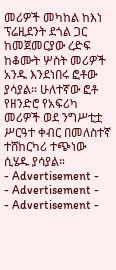መሪዎች መካከል ከእነ ፕሬዚደንት ደጎል ጋር ከመጀመርያው ረድፍ ከቆሙት ሦስት መሪዎች አንዱ እንደነበሩ ፎቶው ያሳያል፡፡ ሁለተኛው ፎቶ የዘንድሮ የአፍሪካ መሪዎች ወደ ንግሥቲቷ ሥርዓተ ቀብር በመለስተኛ ተሸከርካሪ ተጭነው ሲሄዱ ያሳያል።
- Advertisement -
- Advertisement -
- Advertisement -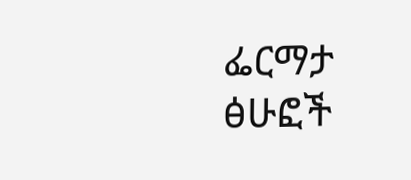ፌርማታ ፅሁፎች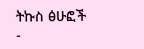ትኩስ ፅሁፎች
-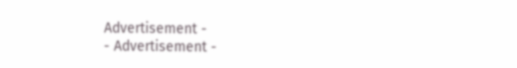Advertisement -
- Advertisement -